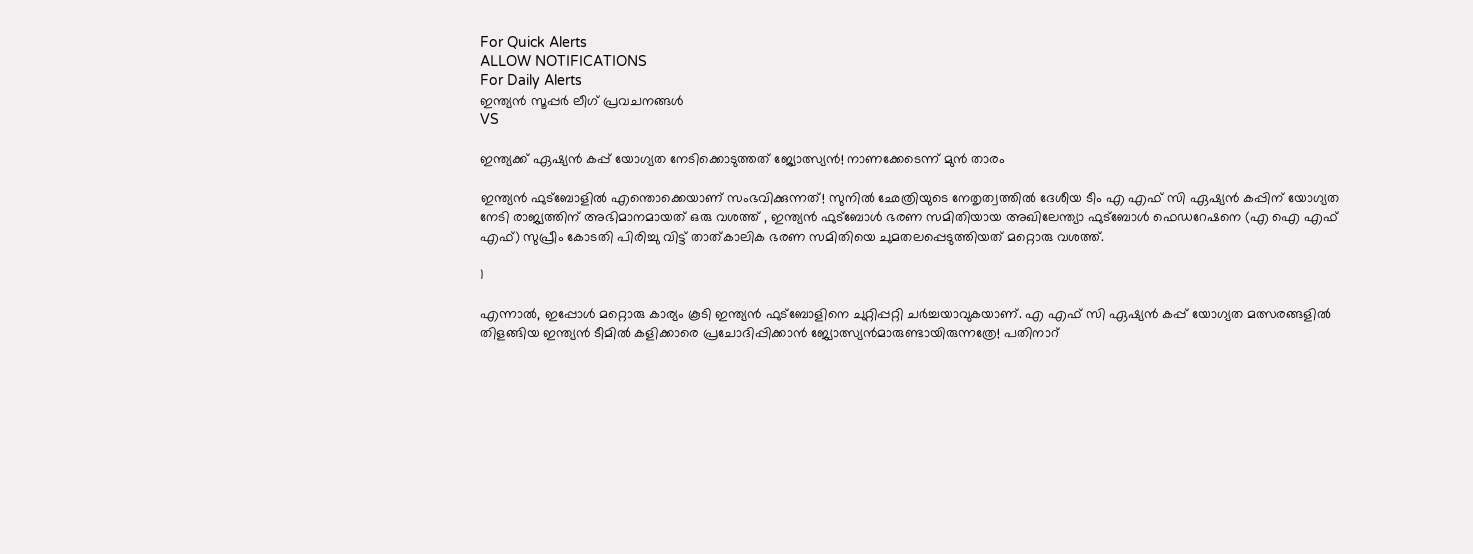For Quick Alerts
ALLOW NOTIFICATIONS
For Daily Alerts
ഇന്ത്യന്‍ സൂപ്പര്‍ ലീഗ്‌ പ്രവചനങ്ങൾ
VS

ഇന്ത്യക്ക് ഏഷ്യന്‍ കപ്പ് യോഗ്യത നേടിക്കൊടുത്തത് ജ്യോത്സ്യന്‍! നാണക്കേടെന്ന് മുന്‍ താരം

ഇന്ത്യന്‍ ഫുട്‌ബോളില്‍ എന്തൊക്കെയാണ് സംഭവിക്കുന്നത്! സുനില്‍ ഛേത്രിയുടെ നേതൃത്വത്തില്‍ ദേശീയ ടീം എ എഫ് സി ഏഷ്യന്‍ കപ്പിന് യോഗ്യത നേടി രാജ്യത്തിന് അഭിമാനമായത് ഒരു വശത്ത് , ഇന്ത്യന്‍ ഫുട്‌ബോള്‍ ഭരണ സമിതിയായ അഖിലേന്ത്യാ ഫുട്‌ബോള്‍ ഫെഡറേഷനെ (എ ഐ എഫ് എഫ്) സുപ്രീം കോടതി പിരിച്ചു വിട്ട് താത്കാലിക ഭരണ സമിതിയെ ചുമതലപ്പെടുത്തിയത് മറ്റൊരു വശത്ത്.

1

എന്നാല്‍, ഇപ്പോള്‍ മറ്റൊരു കാര്യം കൂടി ഇന്ത്യന്‍ ഫുട്‌ബോളിനെ ചുറ്റിപ്പറ്റി ചര്‍ച്ചയാവുകയാണ്. എ എഫ് സി ഏഷ്യന്‍ കപ്പ് യോഗ്യത മത്സരങ്ങളില്‍ തിളങ്ങിയ ഇന്ത്യന്‍ ടീമില്‍ കളിക്കാരെ പ്രചോദിപ്പിക്കാന്‍ ജ്യോത്സ്യന്‍മാരുണ്ടായിരുന്നത്രേ! പതിനാറ്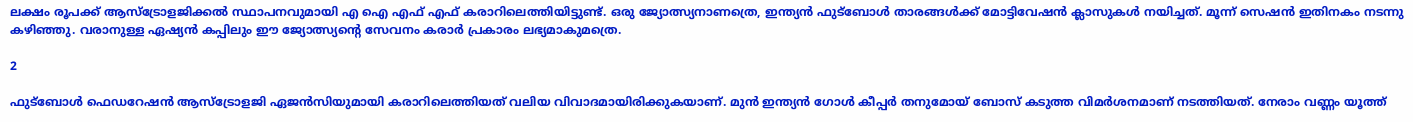ലക്ഷം രൂപക്ക് ആസ്‌ട്രോളജിക്കല്‍ സ്ഥാപനവുമായി എ ഐ എഫ് എഫ് കരാറിലെത്തിയിട്ടുണ്ട്. ഒരു ജ്യോത്സ്യനാണത്രെ, ഇന്ത്യന്‍ ഫുട്‌ബോള്‍ താരങ്ങള്‍ക്ക് മോട്ടിവേഷന്‍ ക്ലാസുകള്‍ നയിച്ചത്. മൂന്ന് സെഷന്‍ ഇതിനകം നടന്നു കഴിഞ്ഞു. വരാനുള്ള ഏഷ്യന്‍ കപ്പിലും ഈ ജ്യോത്സ്യന്റെ സേവനം കരാര്‍ പ്രകാരം ലഭ്യമാകുമത്രെ.

2

ഫുട്‌ബോള്‍ ഫെഡറേഷന്‍ ആസ്‌ട്രോളജി ഏജന്‍സിയുമായി കരാറിലെത്തിയത് വലിയ വിവാദമായിരിക്കുകയാണ്. മുന്‍ ഇന്ത്യന്‍ ഗോള്‍ കീപ്പര്‍ തനുമോയ് ബോസ് കടുത്ത വിമര്‍ശനമാണ് നടത്തിയത്. നേരാം വണ്ണം യൂത്ത്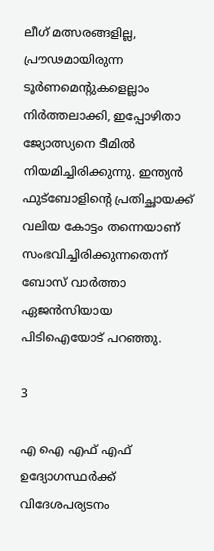ലീഗ് മത്സരങ്ങളില്ല, പ്രൗഢമായിരുന്ന ടൂര്‍ണമെന്റുകളെല്ലാം നിര്‍ത്തലാക്കി, ഇപ്പോഴിതാ ജ്യോത്സ്യനെ ടീമില്‍ നിയമിച്ചിരിക്കുന്നു. ഇന്ത്യന്‍ ഫുട്‌ബോളിന്റെ പ്രതിച്ഛായക്ക് വലിയ കോട്ടം തന്നെയാണ് സംഭവിച്ചിരിക്കുന്നതെന്ന് ബോസ് വാര്‍ത്താ ഏജന്‍സിയായ പിടിഐയോട് പറഞ്ഞു.

3

എ ഐ എഫ് എഫ് ഉദ്യോഗസ്ഥര്‍ക്ക് വിദേശപര്യടനം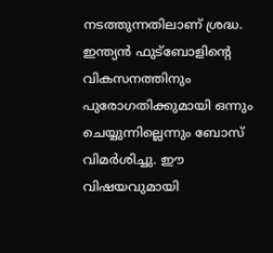നടത്തുന്നതിലാണ് ശ്രദ്ധ. ഇന്ത്യന്‍ ഫുട്‌ബോളിന്റെ വികസനത്തിനും പുരോഗതിക്കുമായി ഒന്നും ചെയ്യുന്നില്ലെന്നും ബോസ് വിമര്‍ശിച്ചു. ഈ വിഷയവുമായി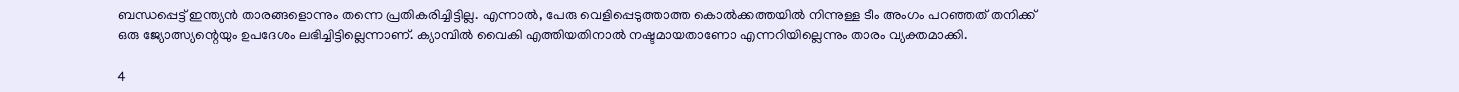ബന്ധപ്പെട്ട് ഇന്ത്യന്‍ താരങ്ങളൊന്നും തന്നെ പ്രതികരിച്ചിട്ടില്ല. എന്നാല്‍, പേരു വെളിപ്പെടുത്താത്ത കൊല്‍ക്കത്തയില്‍ നിന്നുള്ള ടീം അംഗം പറഞ്ഞത് തനിക്ക് ഒരു ജ്യോത്സ്യന്റെയും ഉപദേശം ലഭിച്ചിട്ടില്ലെന്നാണ്. ക്യാമ്പില്‍ വൈകി എത്തിയതിനാല്‍ നഷ്ടമായതാണോ എന്നറിയില്ലെന്നും താരം വ്യക്തമാക്കി.

4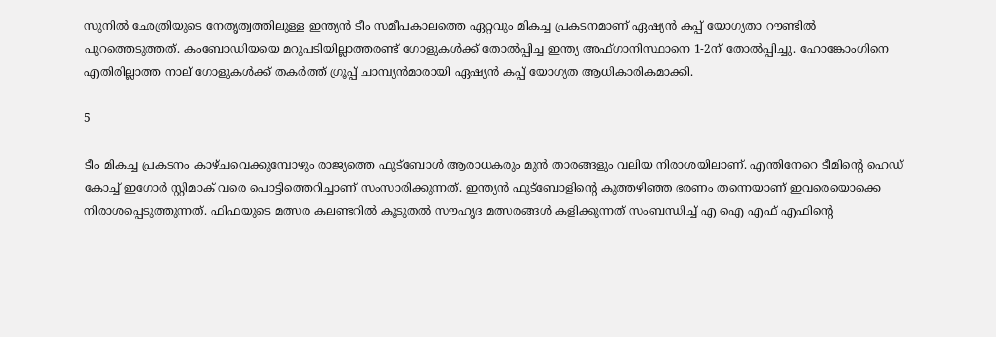സുനില്‍ ഛേത്രിയുടെ നേതൃത്വത്തിലുള്ള ഇന്ത്യന്‍ ടീം സമീപകാലത്തെ ഏറ്റവും മികച്ച പ്രകടനമാണ് ഏഷ്യന്‍ കപ്പ് യോഗ്യതാ റൗണ്ടില്‍ പുറത്തെടുത്തത്. കംബോഡിയയെ മറുപടിയില്ലാത്തരണ്ട് ഗോളുകള്‍ക്ക് തോല്‍പ്പിച്ച ഇന്ത്യ അഫ്ഗാനിസ്ഥാനെ 1-2ന് തോല്‍പ്പിച്ചു. ഹോങ്കോംഗിനെ എതിരില്ലാത്ത നാല് ഗോളുകള്‍ക്ക് തകര്‍ത്ത് ഗ്രൂപ്പ് ചാമ്പ്യന്‍മാരായി ഏഷ്യന്‍ കപ്പ് യോഗ്യത ആധികാരികമാക്കി.

5

ടീം മികച്ച പ്രകടനം കാഴ്ചവെക്കുമ്പോഴും രാജ്യത്തെ ഫുട്‌ബോള്‍ ആരാധകരും മുന്‍ താരങ്ങളും വലിയ നിരാശയിലാണ്. എന്തിനേറെ ടീമിന്റെ ഹെഡ് കോച്ച് ഇഗോര്‍ സ്റ്റിമാക് വരെ പൊട്ടിത്തെറിച്ചാണ് സംസാരിക്കുന്നത്. ഇന്ത്യന്‍ ഫുട്‌ബോളിന്റെ കുത്തഴിഞ്ഞ ഭരണം തന്നെയാണ് ഇവരെയൊക്കെ നിരാശപ്പെടുത്തുന്നത്. ഫിഫയുടെ മത്സര കലണ്ടറില്‍ കൂടുതല്‍ സൗഹൃദ മത്സരങ്ങള്‍ കളിക്കുന്നത് സംബന്ധിച്ച് എ ഐ എഫ് എഫിന്റെ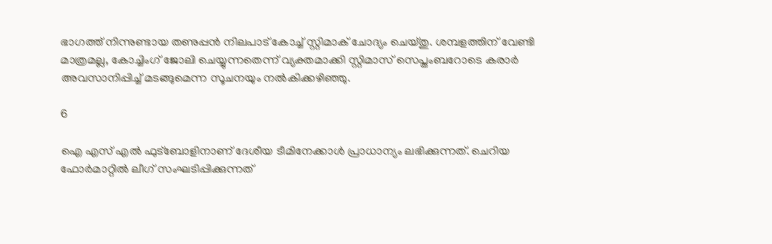ഭാഗത്ത് നിന്നുണ്ടായ തണുപ്പന്‍ നിലപാട് കോച്ച് സ്റ്റിമാക് ചോദ്യം ചെയ്തു. ശമ്പളത്തിന് വേണ്ടി മാത്രമല്ല, കോച്ചിംഗ് ജോലി ചെയ്യുന്നതെന്ന് വ്യക്തമാക്കി സ്റ്റിമാസ് സെപ്തംബറോടെ കരാര്‍ അവസാനിപ്പിച്ച് മടങ്ങുമെന്ന സൂചനയും നല്‍കിക്കഴിഞ്ഞു.

6

ഐ എസ് എല്‍ ഫുട്‌ബോളിനാണ് ദേശീയ ടീമിനേക്കാള്‍ പ്രാധാന്യം ലഭിക്കുന്നത്. ചെറിയ ഫോര്‍മാറ്റില്‍ ലീഗ് സംഘടിപ്പിക്കുന്നത്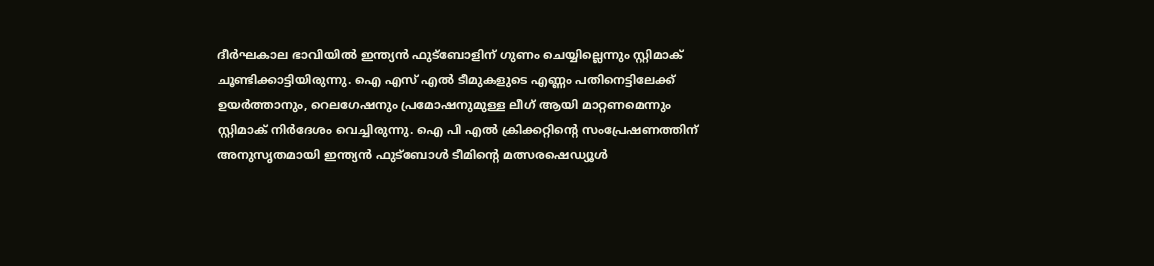ദീര്‍ഘകാല ഭാവിയില്‍ ഇന്ത്യന്‍ ഫുട്‌ബോളിന് ഗുണം ചെയ്യില്ലെന്നും സ്റ്റിമാക് ചൂണ്ടിക്കാട്ടിയിരുന്നു. ഐ എസ് എല്‍ ടീമുകളുടെ എണ്ണം പതിനെട്ടിലേക്ക് ഉയര്‍ത്താനും, റെലഗേഷനും പ്രമോഷനുമുള്ള ലീഗ് ആയി മാറ്റണമെന്നും സ്റ്റിമാക് നിര്‍ദേശം വെച്ചിരുന്നു. ഐ പി എല്‍ ക്രിക്കറ്റിന്റെ സംപ്രേഷണത്തിന് അനുസൃതമായി ഇന്ത്യന്‍ ഫുട്‌ബോള്‍ ടീമിന്റെ മത്സരഷെഡ്യൂള്‍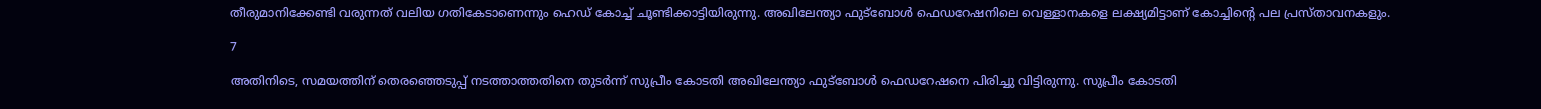തീരുമാനിക്കേണ്ടി വരുന്നത് വലിയ ഗതികേടാണെന്നും ഹെഡ് കോച്ച് ചൂണ്ടിക്കാട്ടിയിരുന്നു. അഖിലേന്ത്യാ ഫുട്‌ബോള്‍ ഫെഡറേഷനിലെ വെള്ളാനകളെ ലക്ഷ്യമിട്ടാണ് കോച്ചിന്റെ പല പ്രസ്താവനകളും.

7

അതിനിടെ, സമയത്തിന് തെരഞ്ഞെടുപ്പ് നടത്താത്തതിനെ തുടര്‍ന്ന് സുപ്രീം കോടതി അഖിലേന്ത്യാ ഫുട്‌ബോള്‍ ഫെഡറേഷനെ പിരിച്ചു വിട്ടിരുന്നു. സുപ്രീം കോടതി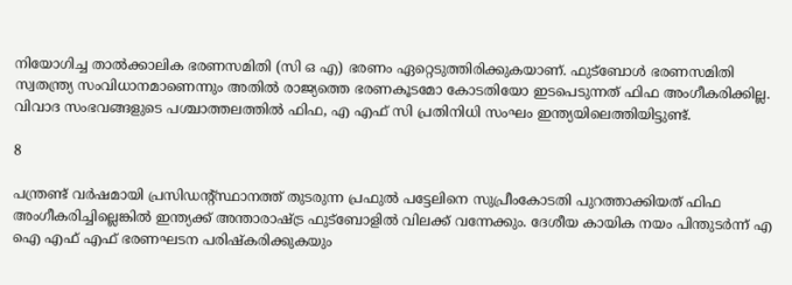നിയോഗിച്ച താല്‍ക്കാലിക ഭരണസമിതി (സി ഒ എ) ഭരണം ഏറ്റെടുത്തിരിക്കുകയാണ്. ഫുട്‌ബോള്‍ ഭരണസമിതി സ്വതന്ത്ര്യ സംവിധാനമാണെന്നും അതില്‍ രാജ്യത്തെ ഭരണകൂടമോ കോടതിയോ ഇടപെടുന്നത് ഫിഫ അംഗീകരിക്കില്ല. വിവാദ സംഭവങ്ങളുടെ പശ്ചാത്തലത്തില്‍ ഫിഫ, എ എഫ് സി പ്രതിനിധി സംഘം ഇന്ത്യയിലെത്തിയിട്ടുണ്ട്.

8

പന്ത്രണ്ട് വര്‍ഷമായി പ്രസിഡന്റ്സ്ഥാനത്ത് തുടരുന്ന പ്രഫുല്‍ പട്ടേലിനെ സുപ്രീംകോടതി പുറത്താക്കിയത് ഫിഫ അംഗീകരിച്ചില്ലെങ്കില്‍ ഇന്ത്യക്ക് അന്താരാഷ്ട്ര ഫുട്‌ബോളില്‍ വിലക്ക് വന്നേക്കും. ദേശീയ കായിക നയം പിന്തുടര്‍ന്ന് എ ഐ എഫ് എഫ് ഭരണഘടന പരിഷ്‌കരിക്കുകയും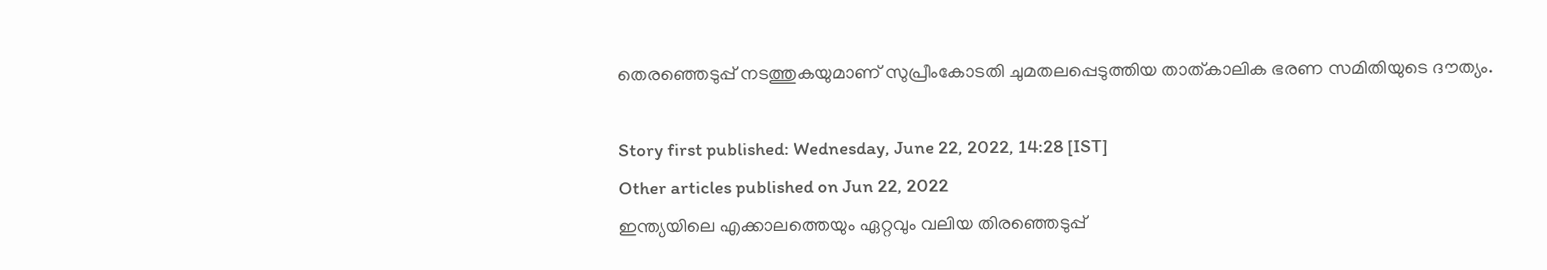തെരഞ്ഞെടുപ്പ് നടത്തുകയുമാണ് സുപ്രീംകോടതി ചുമതലപ്പെടുത്തിയ താത്കാലിക ഭരണ സമിതിയുടെ ദൗത്യം.

Story first published: Wednesday, June 22, 2022, 14:28 [IST]
Other articles published on Jun 22, 2022
ഇന്ത്യയിലെ എക്കാലത്തെയും ഏറ്റവും വലിയ തിരഞ്ഞെടുപ്പ്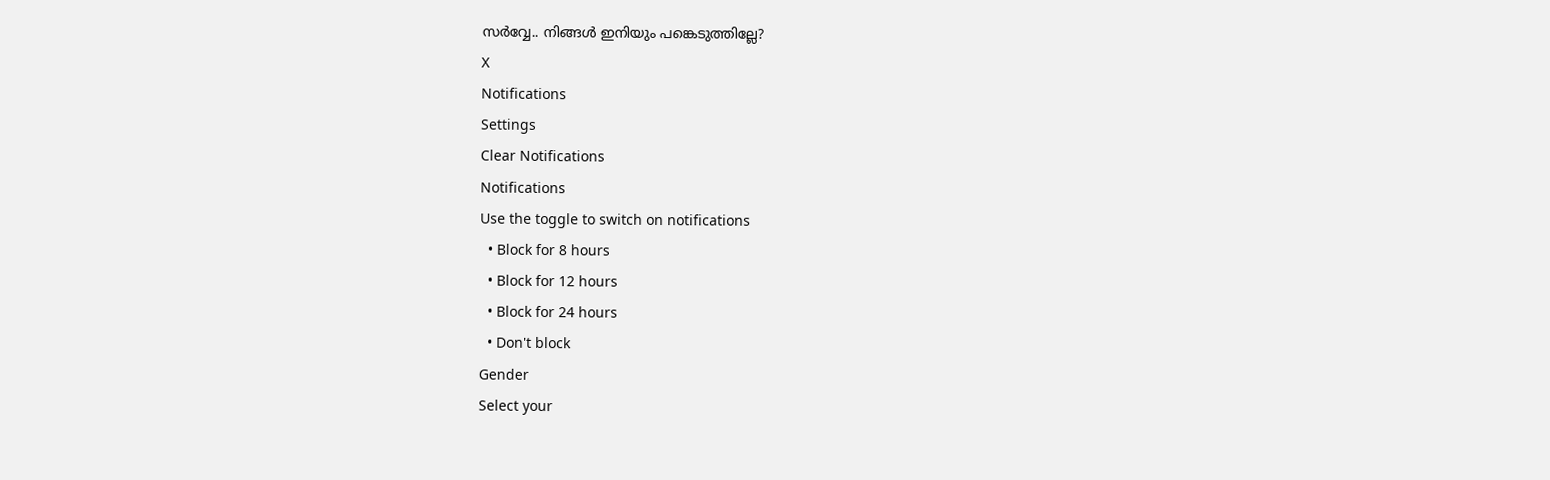സർവ്വേ.. നിങ്ങൾ ഇനിയും പങ്കെടുത്തില്ലേ?
X
Notifications
Settings
Clear Notifications
Notifications
Use the toggle to switch on notifications
  • Block for 8 hours
  • Block for 12 hours
  • Block for 24 hours
  • Don't block
Gender
Select your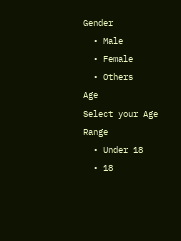Gender
  • Male
  • Female
  • Others
Age
Select your Age Range
  • Under 18
  • 18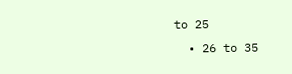to 25
  • 26 to 35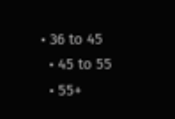• 36 to 45
  • 45 to 55
  • 55+